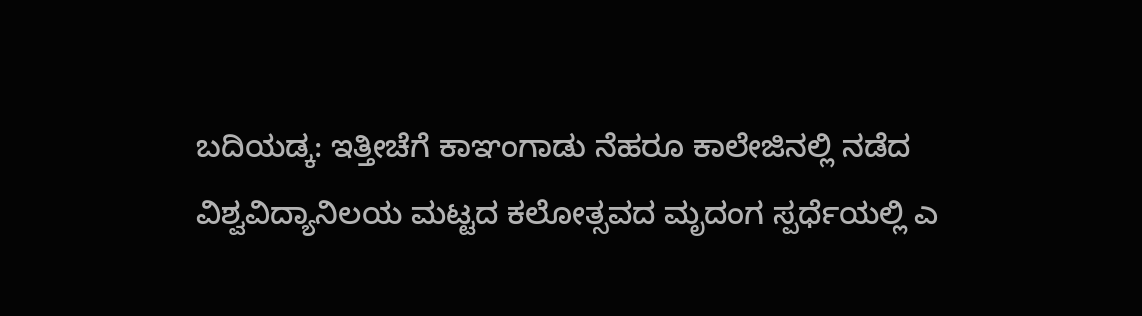ಬದಿಯಡ್ಕ: ಇತ್ತೀಚೆಗೆ ಕಾಞಂಗಾಡು ನೆಹರೂ ಕಾಲೇಜಿನಲ್ಲಿ ನಡೆದ ವಿಶ್ವವಿದ್ಯಾನಿಲಯ ಮಟ್ಟದ ಕಲೋತ್ಸವದ ಮೃದಂಗ ಸ್ಪರ್ಧೆಯಲ್ಲಿ ಎ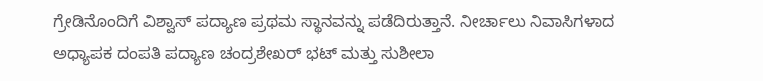ಗ್ರೇಡಿನೊಂದಿಗೆ ವಿಶ್ವಾಸ್ ಪದ್ಯಾಣ ಪ್ರಥಮ ಸ್ಥಾನವನ್ನು ಪಡೆದಿರುತ್ತಾನೆ. ನೀರ್ಚಾಲು ನಿವಾಸಿಗಳಾದ ಅಧ್ಯಾಪಕ ದಂಪತಿ ಪದ್ಯಾಣ ಚಂದ್ರಶೇಖರ್ ಭಟ್ ಮತ್ತು ಸುಶೀಲಾ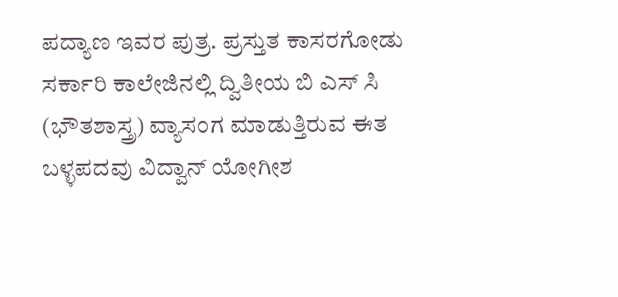ಪದ್ಯಾಣ ಇವರ ಪುತ್ರ. ಪ್ರಸ್ತುತ ಕಾಸರಗೋಡು ಸರ್ಕಾರಿ ಕಾಲೇಜಿನಲ್ಲಿ ದ್ವಿತೀಯ ಬಿ ಎಸ್ ಸಿ (ಭೌತಶಾಸ್ತ್ರ) ವ್ಯಾಸಂಗ ಮಾಡುತ್ತಿರುವ ಈತ ಬಳ್ಳಪದವು ವಿದ್ವಾನ್ ಯೋಗೀಶ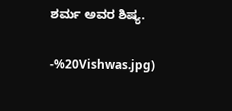ಶರ್ಮ ಅವರ ಶಿಷ್ಯ.

-%20Vishwas.jpg)